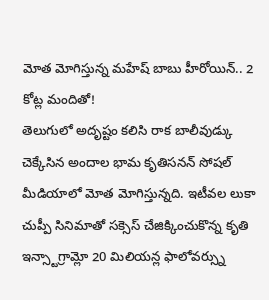మోత మోగిస్తున్న మహేష్ బాబు హీరోయిన్.. 2 కోట్ల మందితో!
తెలుగులో అదృష్టం కలిసి రాక బాలీవుడ్కు చెక్కేసిన అందాల భామ కృతిసనన్ సోషల్ మీడియాలో మోత మోగిస్తున్నది. ఇటీవల లుకా చుప్పీ సినిమాతో సక్సెస్ చేజిక్కించుకొన్న కృతి ఇన్స్టాగ్రామ్లో 20 మిలియన్ల ఫాలోవర్స్ను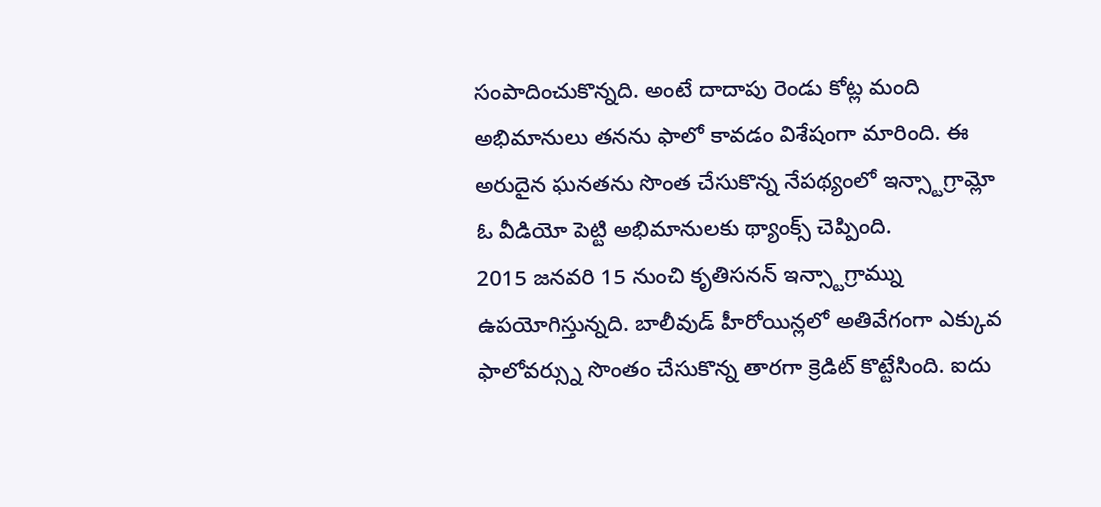సంపాదించుకొన్నది. అంటే దాదాపు రెండు కోట్ల మంది అభిమానులు తనను ఫాలో కావడం విశేషంగా మారింది. ఈ అరుదైన ఘనతను సొంత చేసుకొన్న నేపథ్యంలో ఇన్స్టాగ్రామ్లో ఓ వీడియో పెట్టి అభిమానులకు థ్యాంక్స్ చెప్పింది.
2015 జనవరి 15 నుంచి కృతిసనన్ ఇన్స్టాగ్రామ్ను ఉపయోగిస్తున్నది. బాలీవుడ్ హీరోయిన్లలో అతివేగంగా ఎక్కువ ఫాలోవర్స్ను సొంతం చేసుకొన్న తారగా క్రెడిట్ కొట్టేసింది. ఐదు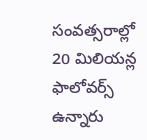సంవత్సరాల్లో 20 మిలియన్ల ఫాలోవర్స్ ఉన్నారు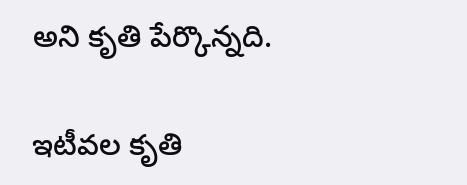అని కృతి పేర్కొన్నది.

ఇటీవల కృతి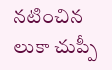నటించిన లుకా చుప్పీ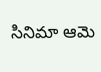సినిమా ఆమె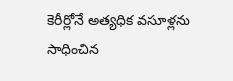కెరీర్లోనే అత్యధిక వసూళ్లను సాధించిన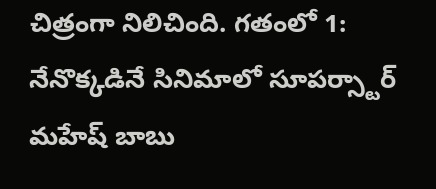చిత్రంగా నిలిచింది. గతంలో 1: నేనొక్కడినే సినిమాలో సూపర్స్టార్ మహేష్ బాబు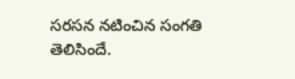సరసన నటించిన సంగతి తెలిసిందే.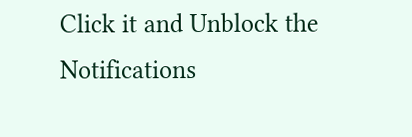Click it and Unblock the Notifications